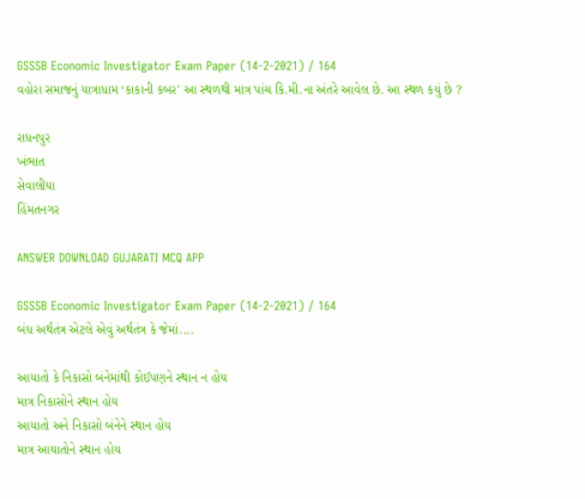GSSSB Economic Investigator Exam Paper (14-2-2021) / 164
વહોરા સમાજનું યાત્રાધામ ‘કાકાની કબર' આ સ્થળથી માત્ર પાંચ કિ.મી.ના અંતરે આવેલ છે. આ સ્થળ કયું છે ?

રાધનપુર
ખંભાત
સેવાલીયા
હિંમતનગર

ANSWER DOWNLOAD GUJARATI MCQ APP

GSSSB Economic Investigator Exam Paper (14-2-2021) / 164
બંધ અર્થતંત્ર એટલે એવું અર્થતંત્ર કે જેમાં....

આયાતો કે નિકાસો બંનેમાંથી કોઈપણને સ્થાન ન હોય
માત્ર નિકાસોને સ્થાન હોય
આયાતો અને નિકાસો બંનેને સ્થાન હોય
માત્ર આયાતોને સ્થાન હોય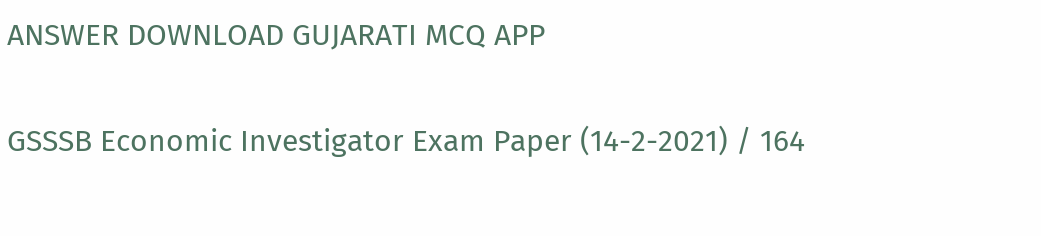ANSWER DOWNLOAD GUJARATI MCQ APP

GSSSB Economic Investigator Exam Paper (14-2-2021) / 164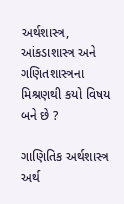અર્થશાસ્ત્ર, આંકડાશાસ્ત્ર અને ગણિતશાસ્ત્રના મિશ્રણથી કયો વિષય બને છે ?

ગાણિતિક અર્થશાસ્ત્ર
અર્થ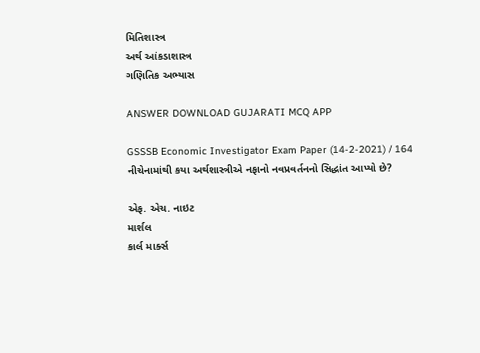મિતિશાસ્ત્ર
અર્થ આંકડાશાસ્ત્ર
ગણિતિક અભ્યાસ

ANSWER DOWNLOAD GUJARATI MCQ APP

GSSSB Economic Investigator Exam Paper (14-2-2021) / 164
નીચેનામાંથી કયા અર્થશાસ્ત્રીએ નફાનો નવપ્રવર્તનનો સિદ્ધાંત આપ્યો છે?

એફ. એચ. નાઇટ
માર્શલ
કાર્લ માર્ક્સ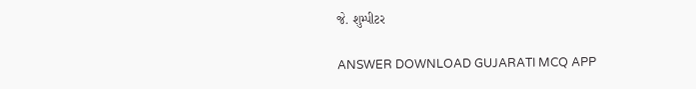જે. શુમ્પીટર

ANSWER DOWNLOAD GUJARATI MCQ APP